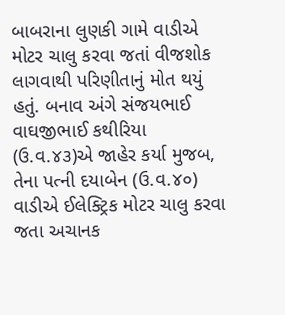બાબરાના લુણકી ગામે વાડીએ મોટર ચાલુ કરવા જતાં વીજશોક લાગવાથી પરિણીતાનું મોત થયું હતું. બનાવ અંગે સંજયભાઈ વાઘજીભાઈ કથીરિયા (ઉ.વ.૪૩)એ જાહેર કર્યા મુજબ, તેના પત્ની દયાબેન (ઉ.વ.૪૦) વાડીએ ઈલેક્ટ્રિક મોટર ચાલુ કરવા જતા અચાનક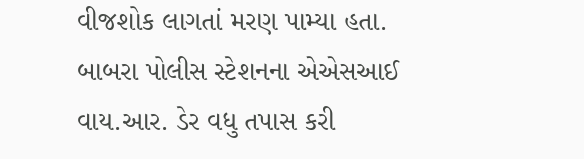વીજશોક લાગતાં મરણ પામ્યા હતા. બાબરા પોલીસ સ્ટેશનના એએસઆઈ વાય.આર. ડેર વધુ તપાસ કરી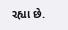રહ્યા છે.